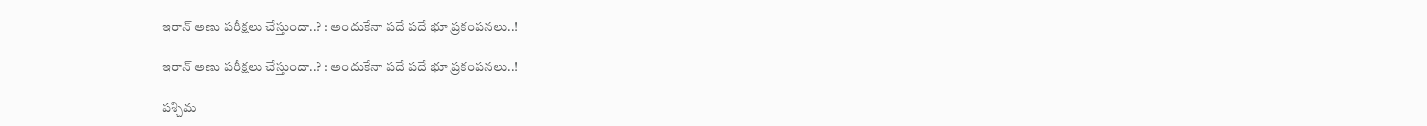ఇరాన్ అణు పరీక్షలు చేస్తుందా..? : అందుకేనా పదే పదే భూ ప్రకంపనలు..!

ఇరాన్ అణు పరీక్షలు చేస్తుందా..? : అందుకేనా పదే పదే భూ ప్రకంపనలు..!

పశ్చిమ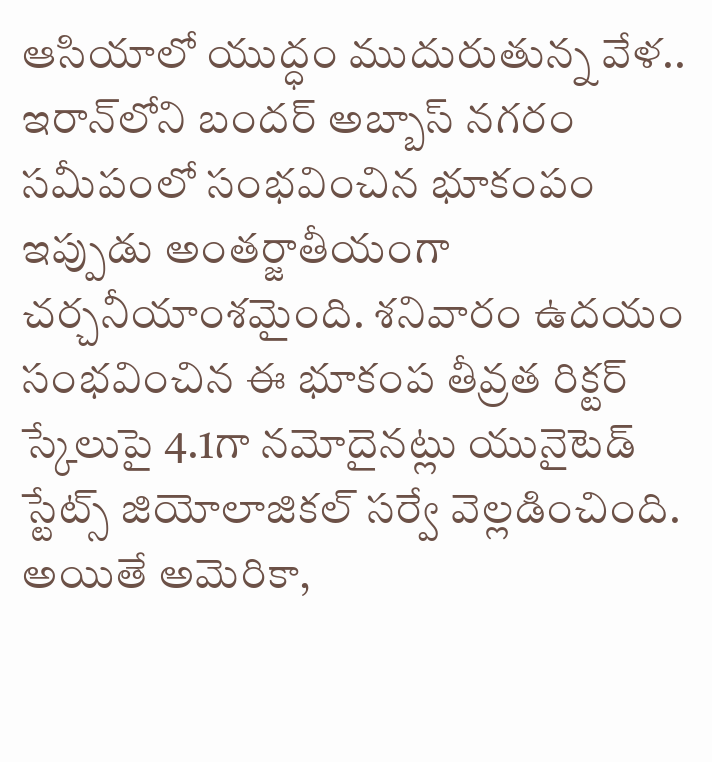ఆసియాలో యుద్ధం ముదురుతున్న వేళ.. ఇరాన్‌లోని బందర్ అబ్బాస్ నగరం సమీపంలో సంభవించిన భూకంపం ఇప్పుడు అంతర్జాతీయంగా చర్చనీయాంశమైంది. శనివారం ఉదయం సంభవించిన ఈ భూకంప తీవ్రత రిక్టర్ స్కేలుపై 4.1గా నమోదైనట్లు యునైటెడ్ స్టేట్స్ జియోలాజికల్ సర్వే వెల్లడించింది. అయితే అమెరికా,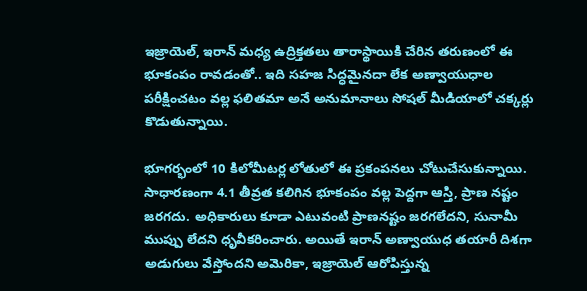ఇజ్రాయెల్, ఇరాన్ మధ్య ఉద్రిక్తతలు తారాస్థాయికి చేరిన తరుణంలో ఈ భూకంపం రావడంతో.. ఇది సహజ సిద్ధమైనదా లేక అణ్వాయుధాల పరీక్షించటం వల్ల ఫలితమా అనే అనుమానాలు సోషల్ మీడియాలో చక్కర్లు కొడుతున్నాయి.

భూగర్భంలో 10 కిలోమీటర్ల లోతులో ఈ ప్రకంపనలు చోటుచేసుకున్నాయి. సాధారణంగా 4.1 తీవ్రత కలిగిన భూకంపం వల్ల పెద్దగా ఆస్తి, ప్రాణ నష్టం జరగదు. అధికారులు కూడా ఎటువంటి ప్రాణనష్టం జరగలేదని, సునామీ ముప్పు లేదని ధృవీకరించారు. అయితే ఇరాన్ అణ్వాయుధ తయారీ దిశగా అడుగులు వేస్తోందని అమెరికా, ఇజ్రాయెల్ ఆరోపిస్తున్న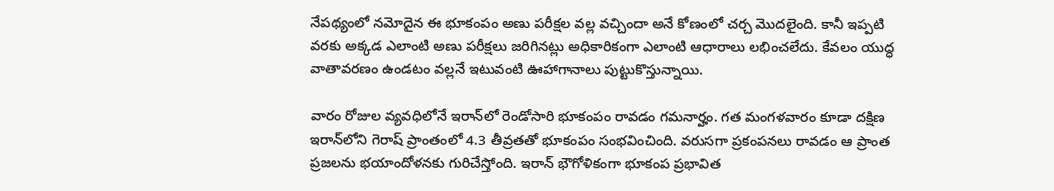నేపథ్యంలో నమోదైన ఈ భూకంపం అణు పరీక్షల వల్ల వచ్చిందా అనే కోణంలో చర్చ మొదలైంది. కానీ ఇప్పటి వరకు అక్కడ ఎలాంటి అణు పరీక్షలు జరిగినట్లు అధికారికంగా ఎలాంటి ఆధారాలు లభించలేదు. కేవలం యుద్ధ వాతావరణం ఉండటం వల్లనే ఇటువంటి ఊహాగానాలు పుట్టుకొస్తున్నాయి.

వారం రోజుల వ్యవధిలోనే ఇరాన్‌లో రెండోసారి భూకంపం రావడం గమనార్హం. గత మంగళవారం కూడా దక్షిణ ఇరాన్‌లోని గెరాష్ ప్రాంతంలో 4.3 తీవ్రతతో భూకంపం సంభవించింది. వరుసగా ప్రకంపనలు రావడం ఆ ప్రాంత ప్రజలను భయాందోళనకు గురిచేస్తోంది. ఇరాన్ భౌగోళికంగా భూకంప ప్రభావిత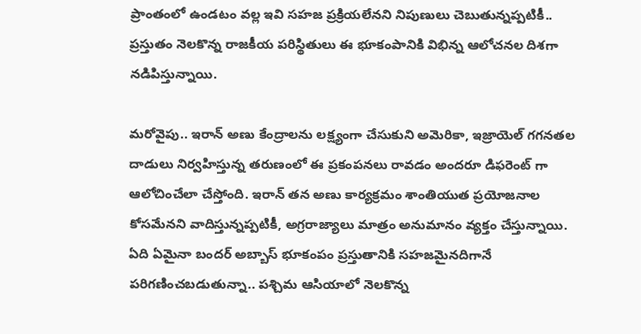ప్రాంతంలో ఉండటం వల్ల ఇవి సహజ ప్రక్రియలేనని నిపుణులు చెబుతున్నప్పటికీ.. ప్రస్తుతం నెలకొన్న రాజకీయ పరిస్థితులు ఈ భూకంపానికి విభిన్న ఆలోచనల దిశగా నడిపిస్తున్నాయి.

మరోవైపు.. ఇరాన్ అణు కేంద్రాలను లక్ష్యంగా చేసుకుని అమెరికా, ఇజ్రాయెల్ గగనతల దాడులు నిర్వహిస్తున్న తరుణంలో ఈ ప్రకంపనలు రావడం అందరూ డిఫరెంట్ గా ఆలోచించేలా చేస్తోంది. ఇరాన్ తన అణు కార్యక్రమం శాంతియుత ప్రయోజనాల కోసమేనని వాదిస్తున్నప్పటికీ, అగ్రరాజ్యాలు మాత్రం అనుమానం వ్యక్తం చేస్తున్నాయి. ఏది ఏమైనా బందర్ అబ్బాస్ భూకంపం ప్రస్తుతానికి సహజమైనదిగానే పరిగణించబడుతున్నా.. పశ్చిమ ఆసియాలో నెలకొన్న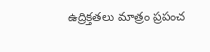ఉద్రిక్తతలు మాత్రం ప్రపంచ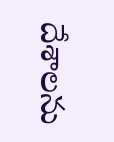దేశాలను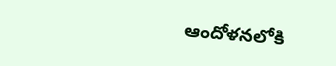ఆందోళనలోకి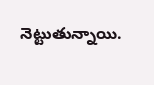నెట్టుతున్నాయి.